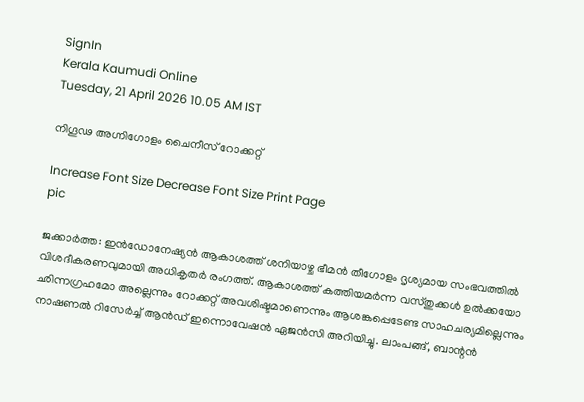SignIn
Kerala Kaumudi Online
Tuesday, 21 April 2026 10.05 AM IST

നിഗൂഢ അഗ്നിഗോളം ചൈനീസ് റോക്കറ്റ്

Increase Font Size Decrease Font Size Print Page
pic

ജക്കാർത്ത: ഇൻഡോനേഷ്യൻ ആകാശത്ത് ശനിയാഴ്ച ഭീമൻ തീഗോളം ദൃശ്യമായ സംഭവത്തിൽ വിശദീകരണവുമായി അധികൃതർ രംഗത്ത്. ആകാശത്ത് കത്തിയമർന്ന വസ്തുക്കൾ ഉൽക്കയോ ഛിന്നഗ്രഹമോ അല്ലെന്നും റോക്കറ്റ് അവശിഷ്ടമാണെന്നും ആശങ്കപ്പെടേണ്ട സാഹചര്യമില്ലെന്നും നാഷണൽ റിസേർച്ച് ആൻഡ് ഇന്നൊവേഷൻ ഏജൻസി അറിയിച്ചു. ലാംപങ്ങ്, ബാന്റൻ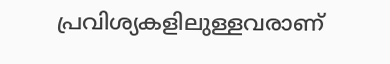പ്രവിശ്യകളിലുള്ളവരാണ്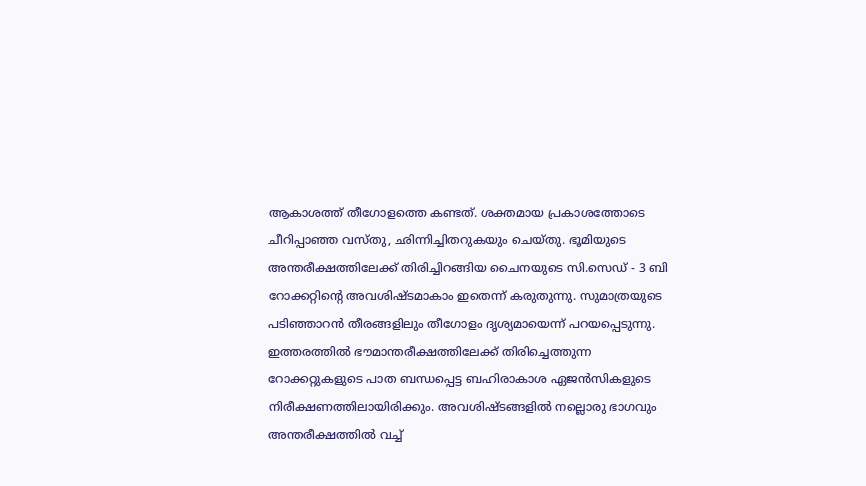ആകാശത്ത് തീഗോളത്തെ കണ്ടത്. ശക്തമായ പ്രകാശത്തോടെ ചീറിപ്പാഞ്ഞ വസ്തു, ഛിന്നിച്ചിതറുകയും ചെയ്തു. ഭൂമിയുടെ അന്തരീക്ഷത്തിലേക്ക് തിരിച്ചിറങ്ങിയ ചൈനയുടെ സി.സെഡ് - 3 ബി റോക്കറ്റിന്റെ അവശിഷ്ടമാകാം ഇതെന്ന് കരുതുന്നു. സുമാത്രയുടെ പടിഞ്ഞാറൻ തീരങ്ങളിലും തീഗോളം ദൃശ്യമായെന്ന് പറയപ്പെടുന്നു. ഇത്തരത്തിൽ ഭൗമാന്തരീക്ഷത്തിലേക്ക് തിരിച്ചെത്തുന്ന റോക്കറ്റുകളുടെ പാത ബന്ധപ്പെട്ട ബഹിരാകാശ ഏജൻസികളുടെ നിരീക്ഷണത്തിലായിരിക്കും. അവശിഷ്ടങ്ങളിൽ നല്ലൊരു ഭാഗവും അന്തരീക്ഷത്തിൽ വച്ച്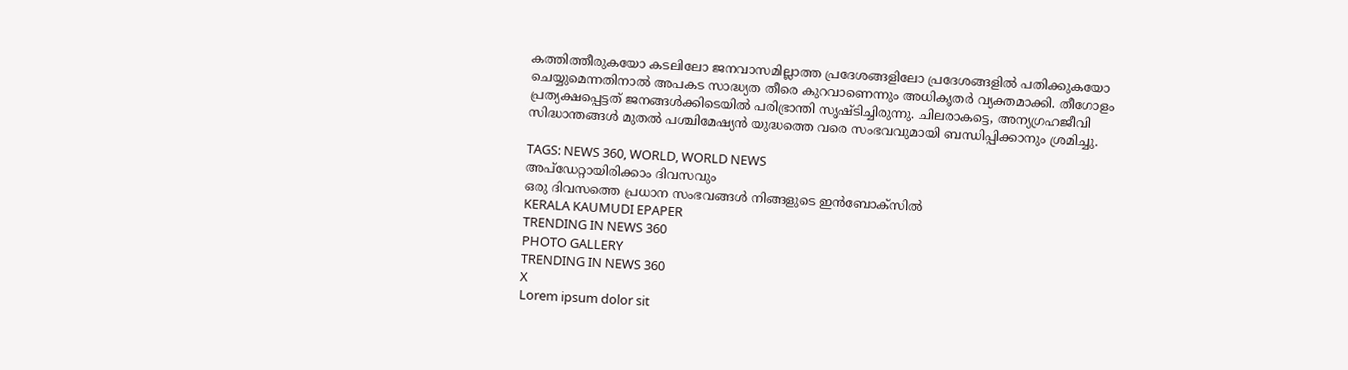കത്തിത്തീരുകയോ കടലിലോ ജനവാസമില്ലാത്ത പ്രദേശങ്ങളിലോ പ്രദേശങ്ങളിൽ പതിക്കുകയോ ചെയ്യുമെന്നതിനാൽ അപകട സാദ്ധ്യത തീരെ കുറവാണെന്നും അധികൃതർ വ്യക്തമാക്കി. തീഗോളം പ്രത്യക്ഷപ്പെട്ടത് ജനങ്ങൾക്കിടെയിൽ പരിഭ്രാന്തി സൃഷ്ടിച്ചിരുന്നു. ചിലരാകട്ടെ, അന്യഗ്രഹജീവി സിദ്ധാന്തങ്ങൾ മുതൽ പശ്ചിമേഷ്യൻ യുദ്ധത്തെ വരെ സംഭവവുമായി ബന്ധിപ്പിക്കാനും ശ്രമിച്ചു.

TAGS: NEWS 360, WORLD, WORLD NEWS
അപ്ഡേറ്റായിരിക്കാം ദിവസവും
ഒരു ദിവസത്തെ പ്രധാന സംഭവങ്ങൾ നിങ്ങളുടെ ഇൻബോക്സിൽ
KERALA KAUMUDI EPAPER
TRENDING IN NEWS 360
PHOTO GALLERY
TRENDING IN NEWS 360
X
Lorem ipsum dolor sit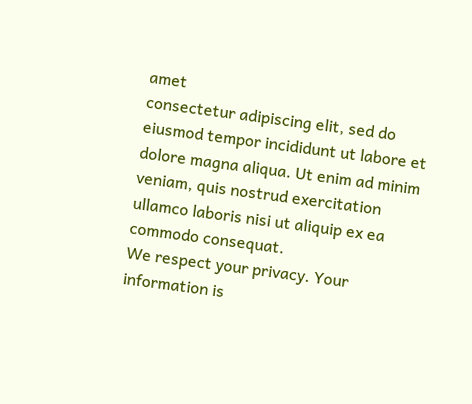amet
consectetur adipiscing elit, sed do eiusmod tempor incididunt ut labore et dolore magna aliqua. Ut enim ad minim veniam, quis nostrud exercitation ullamco laboris nisi ut aliquip ex ea commodo consequat.
We respect your privacy. Your information is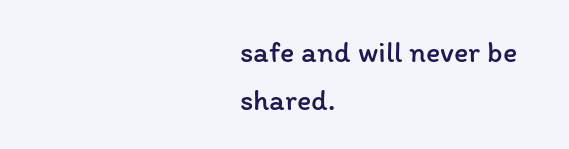safe and will never be shared.